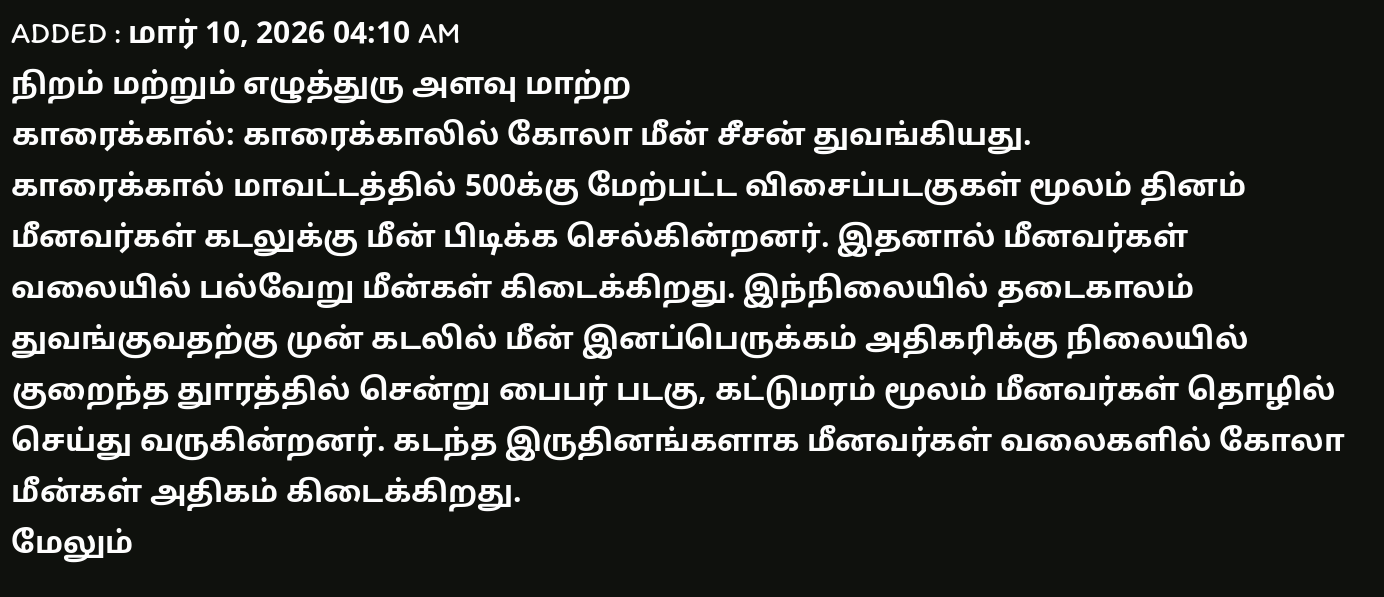ADDED : மார் 10, 2026 04:10 AM
நிறம் மற்றும் எழுத்துரு அளவு மாற்ற
காரைக்கால்: காரைக்காலில் கோலா மீன் சீசன் துவங்கியது.
காரைக்கால் மாவட்டத்தில் 500க்கு மேற்பட்ட விசைப்படகுகள் மூலம் தினம் மீனவர்கள் கடலுக்கு மீன் பிடிக்க செல்கின்றனர். இதனால் மீனவர்கள் வலையில் பல்வேறு மீன்கள் கிடைக்கிறது. இந்நிலையில் தடைகாலம் துவங்குவதற்கு முன் கடலில் மீன் இனப்பெருக்கம் அதிகரிக்கு நிலையில் குறைந்த துாரத்தில் சென்று பைபர் படகு, கட்டுமரம் மூலம் மீனவர்கள் தொழில் செய்து வருகின்றனர். கடந்த இருதினங்களாக மீனவர்கள் வலைகளில் கோலா மீன்கள் அதிகம் கிடைக்கிறது.
மேலும்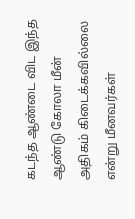கடந்த ஆண்டை விட இந்த ஆண்டு கோலா மீன் அதிகம் கிடைக்கவில்லை என்று மீனவர்கள்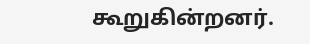கூறுகின்றனர்.